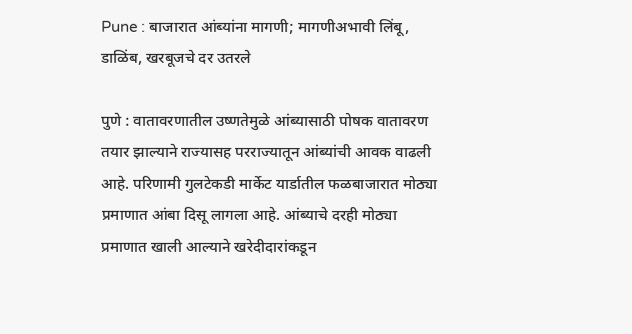Pune : बाजारात आंब्यांना मागणी; मागणीअभावी लिंबू, डाळिंब, खरबूजचे दर उतरले

पुणे : वातावरणातील उष्णतेमुळे आंब्यासाठी पोषक वातावरण तयार झाल्याने राज्यासह परराज्यातून आंब्यांची आवक वाढली आहे. परिणामी गुलटेकडी मार्केट यार्डातील फळबाजारात मोठ्या प्रमाणात आंबा दिसू लागला आहे. आंब्याचे दरही मोठ्या प्रमाणात खाली आल्याने खरेदीदारांकडून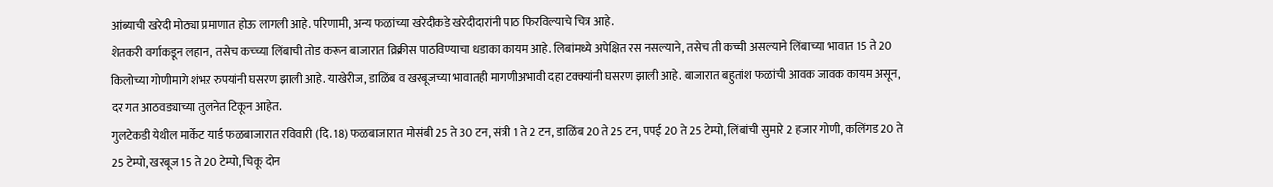आंब्याची खरेदी मोठ्या प्रमाणात होऊ लागली आहे. परिणामी, अन्य फळांच्या खरेदीकडे खरेदीदारांनी पाठ फिरविल्याचे चित्र आहे.
शेतकरी वर्गाकडून लहान, तसेच कच्च्या लिंबाची तोड करून बाजारात व्रिक्रीस पाठविण्याचा धडाका कायम आहे. लिबांमध्ये अपेक्षित रस नसल्याने, तसेच ती कच्ची असल्याने लिंबाच्या भावात 15 ते 20 किलोच्या गोणीमागे शंभऱ रुपयांनी घसरण झाली आहे. याखेरीज, डाळिंब व खरबूजच्या भावातही मागणीअभावी दहा टक्क्यांनी घसरण झाली आहे. बाजारात बहुतांश फळांची आवक जावक कायम असून, दर गत आठवड्याच्या तुलनेत टिकून आहेत.
गुलटेकडी येथील मार्केट यार्ड फळबाजारात रविवारी (दि. 18) फळबाजारात मोसंबी 25 ते 30 टन, संत्री 1 ते 2 टन, डाळिंब 20 ते 25 टन, पपई 20 ते 25 टेम्पो, लिंबांची सुमारे 2 हजार गोणी, कलिंगड 20 ते 25 टेम्पो, खरबूज 15 ते 20 टेम्पो, चिकू दोन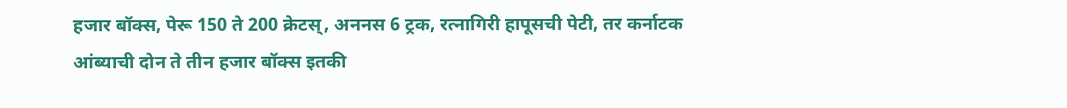हजार बॉक्स, पेरू 150 ते 200 क्रेटस्, अननस 6 ट्रक, रत्नागिरी हापूसची पेटी, तर कर्नाटक आंब्याची दोन ते तीन हजार बॉक्स इतकी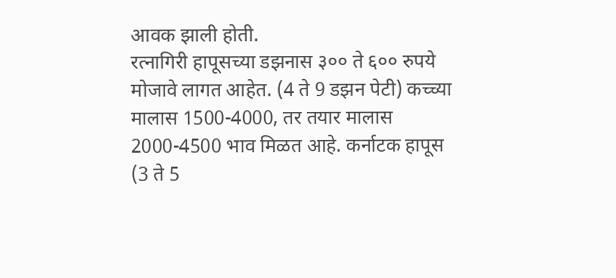आवक झाली होती.
रत्नागिरी हापूसच्या डझनास ३०० ते ६०० रुपये मोजावे लागत आहेत. (4 ते 9 डझन पेटी) कच्च्या मालास 1500-4000, तर तयार मालास 2000-4500 भाव मिळत आहे. कर्नाटक हापूस (3 ते 5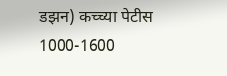डझन) कच्च्या पेटीस 1000-1600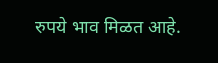रुपये भाव मिळत आहे.